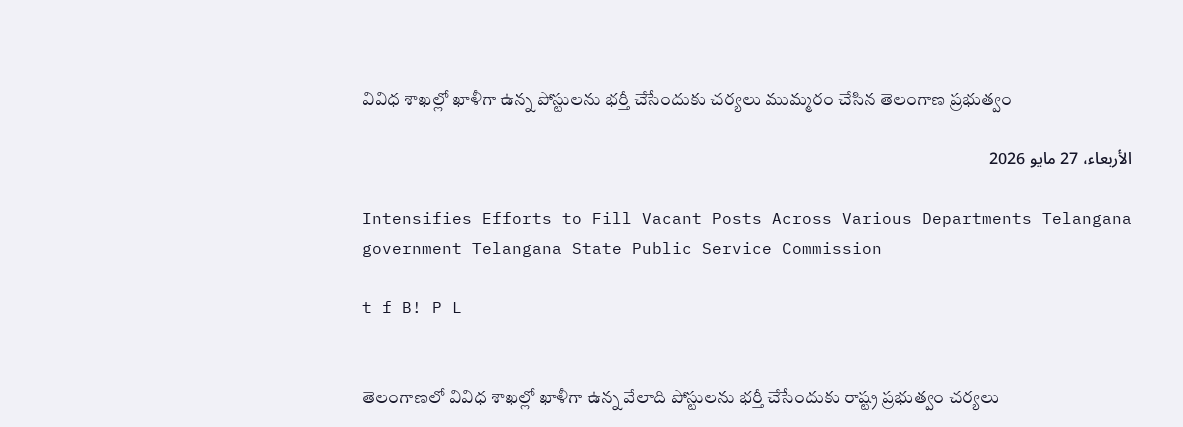వివిధ శాఖల్లో ఖాళీగా ఉన్న పోస్టులను భర్తీ చేసేందుకు చర్యలు ముమ్మరం చేసిన తెలంగాణ ప్రభుత్వం

الأربعاء، 27 مايو 2026

Intensifies Efforts to Fill Vacant Posts Across Various Departments Telangana government Telangana State Public Service Commission

t f B! P L


తెలంగాణలో వివిధ శాఖల్లో ఖాళీగా ఉన్న వేలాది పోస్టులను భర్తీ చేసేందుకు రాష్ట్ర ప్రభుత్వం చర్యలు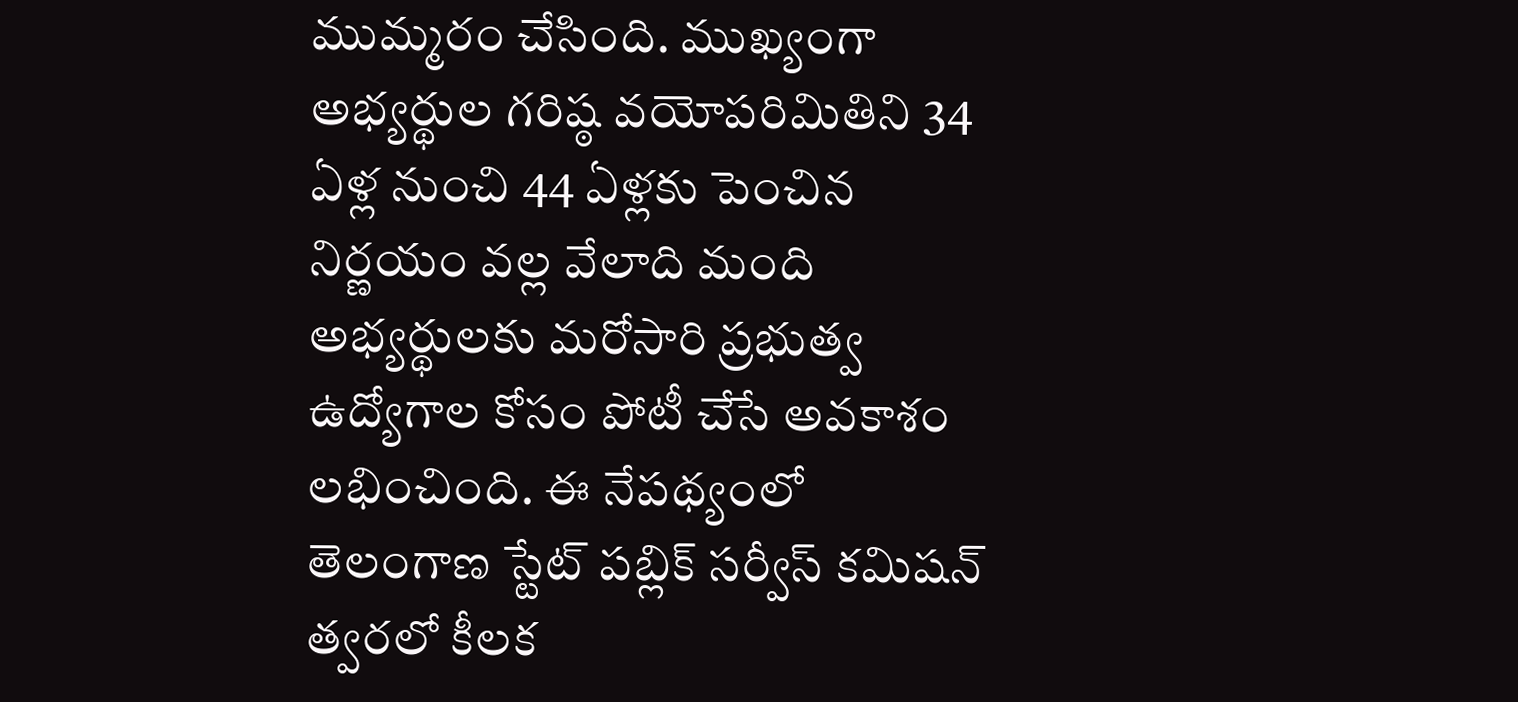ముమ్మరం చేసింది. ముఖ్యంగా అభ్యర్థుల గరిష్ఠ వయోపరిమితిని 34 ఏళ్ల నుంచి 44 ఏళ్లకు పెంచిన నిర్ణయం వల్ల వేలాది మంది అభ్యర్థులకు మరోసారి ప్రభుత్వ ఉద్యోగాల కోసం పోటీ చేసే అవకాశం లభించింది. ఈ నేపథ్యంలో తెలంగాణ స్టేట్ పబ్లిక్ సర్వీస్ కమిషన్ త్వరలో కీలక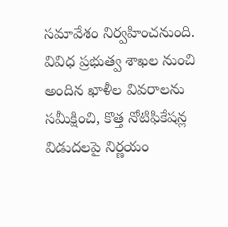సమావేశం నిర్వహించనుంది. వివిధ ప్రభుత్వ శాఖల నుంచి అందిన ఖాళీల వివరాలను సమీక్షించి, కొత్త నోటిఫికేషన్ల విడుదలపై నిర్ణయం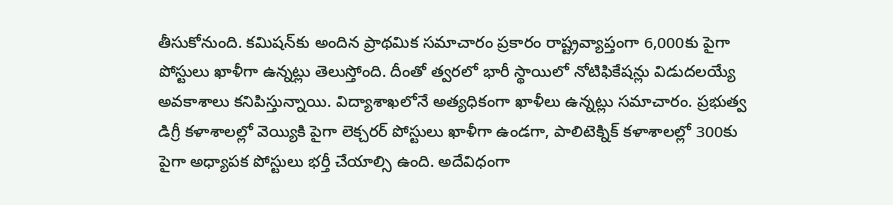తీసుకోనుంది. కమిషన్‌కు అందిన ప్రాథమిక సమాచారం ప్రకారం రాష్ట్రవ్యాప్తంగా 6,000కు పైగా పోస్టులు ఖాళీగా ఉన్నట్లు తెలుస్తోంది. దీంతో త్వరలో భారీ స్థాయిలో నోటిఫికేషన్లు విడుదలయ్యే అవకాశాలు కనిపిస్తున్నాయి. విద్యాశాఖలోనే అత్యధికంగా ఖాళీలు ఉన్నట్లు సమాచారం. ప్రభుత్వ డిగ్రీ కళాశాలల్లో వెయ్యికి పైగా లెక్చరర్ పోస్టులు ఖాళీగా ఉండగా, పాలిటెక్నిక్ కళాశాలల్లో 300కు పైగా అధ్యాపక పోస్టులు భర్తీ చేయాల్సి ఉంది. అదేవిధంగా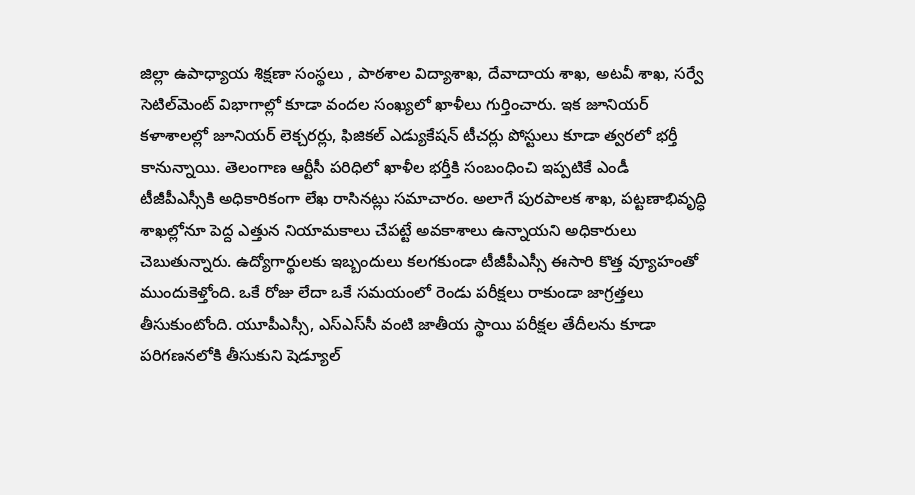జిల్లా ఉపాధ్యాయ శిక్షణా సంస్థలు , పాఠశాల విద్యాశాఖ, దేవాదాయ శాఖ, అటవీ శాఖ, సర్వే సెటిల్‌మెంట్ విభాగాల్లో కూడా వందల సంఖ్యలో ఖాళీలు గుర్తించారు. ఇక జూనియర్ కళాశాలల్లో జూనియర్ లెక్చరర్లు, ఫిజికల్ ఎడ్యుకేషన్ టీచర్లు పోస్టులు కూడా త్వరలో భర్తీ కానున్నాయి. తెలంగాణ ఆర్టీసీ పరిధిలో ఖాళీల భర్తీకి సంబంధించి ఇప్పటికే ఎండీ టీజీపీఎస్సీకి అధికారికంగా లేఖ రాసినట్లు సమాచారం. అలాగే పురపాలక శాఖ, పట్టణాభివృద్ధి శాఖల్లోనూ పెద్ద ఎత్తున నియామకాలు చేపట్టే అవకాశాలు ఉన్నాయని అధికారులు చెబుతున్నారు. ఉద్యోగార్థులకు ఇబ్బందులు కలగకుండా టీజీపీఎస్సీ ఈసారి కొత్త వ్యూహంతో ముందుకెళ్తోంది. ఒకే రోజు లేదా ఒకే సమయంలో రెండు పరీక్షలు రాకుండా జాగ్రత్తలు తీసుకుంటోంది. యూపీఎస్సీ, ఎస్ఎస్‌సీ వంటి జాతీయ స్థాయి పరీక్షల తేదీలను కూడా పరిగణనలోకి తీసుకుని షెడ్యూల్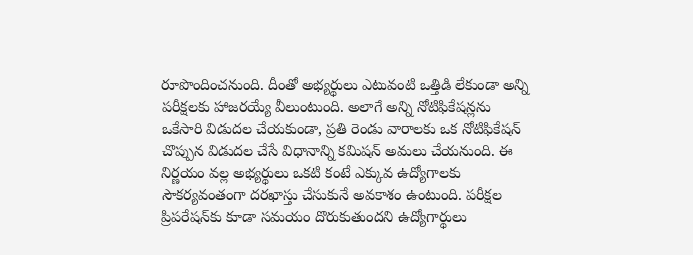రూపొందించనుంది. దీంతో అభ్యర్థులు ఎటువంటి ఒత్తిడి లేకుండా అన్ని పరీక్షలకు హాజరయ్యే వీలుంటుంది. అలాగే అన్ని నోటిఫికేషన్లను ఒకేసారి విడుదల చేయకుండా, ప్రతి రెండు వారాలకు ఒక నోటిఫికేషన్ చొప్పున విడుదల చేసే విధానాన్ని కమిషన్ అమలు చేయనుంది. ఈ నిర్ణయం వల్ల అభ్యర్థులు ఒకటి కంటే ఎక్కువ ఉద్యోగాలకు సౌకర్యవంతంగా దరఖాస్తు చేసుకునే అవకాశం ఉంటుంది. పరీక్షల ప్రిపరేషన్‌కు కూడా సమయం దొరుకుతుందని ఉద్యోగార్థులు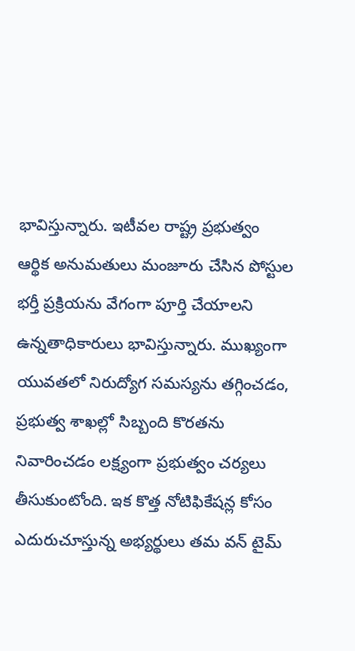భావిస్తున్నారు. ఇటీవల రాష్ట్ర ప్రభుత్వం ఆర్థిక అనుమతులు మంజూరు చేసిన పోస్టుల భర్తీ ప్రక్రియను వేగంగా పూర్తి చేయాలని ఉన్నతాధికారులు భావిస్తున్నారు. ముఖ్యంగా యువతలో నిరుద్యోగ సమస్యను తగ్గించడం, ప్రభుత్వ శాఖల్లో సిబ్బంది కొరతను నివారించడం లక్ష్యంగా ప్రభుత్వం చర్యలు తీసుకుంటోంది. ఇక కొత్త నోటిఫికేషన్ల కోసం ఎదురుచూస్తున్న అభ్యర్థులు తమ వన్ టైమ్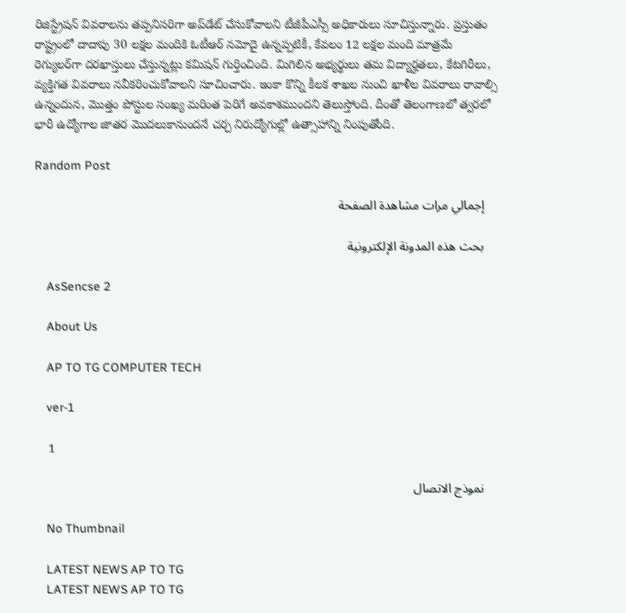రిజిస్ట్రేషన్ వివరాలను తప్పనిసరిగా అప్‌డేట్ చేసుకోవాలని టీజీపీఎస్సీ అధికారులు సూచిస్తున్నారు. ప్రస్తుతం రాష్ట్రంలో దాదాపు 30 లక్షల మందికి ఓటీఆర్ నమోదై ఉన్నప్పటికీ, కేవలం 12 లక్షల మంది మాత్రమే రెగ్యులర్‌గా దరఖాస్తులు చేస్తున్నట్లు కమిషన్ గుర్తించింది. మిగిలిన అభ్యర్థులు తమ విద్యార్హతలు, కేటగిరీలు, వ్యక్తిగత వివరాలు నవీకరించుకోవాలని సూచించారు. ఇంకా కొన్ని కీలక శాఖల నుంచి ఖాళీల వివరాలు రావాల్సి ఉన్నందున, మొత్తం పోస్టుల సంఖ్య మరింత పెరిగే అవకాశముందని తెలుస్తోంది. దీంతో తెలంగాణలో త్వరలో భారీ ఉద్యోగాల జాతర మొదలుకానుందనే చర్చ నిరుద్యోగుల్లో ఉత్సాహాన్ని నింపుతోంది.

Random Post

    إجمالي مرات مشاهدة الصفحة

    بحث هذه المدونة الإلكترونية

    AsSencse 2

    About Us

    AP TO TG COMPUTER TECH

    ver-1

    1

    نموذج الاتصال

    No Thumbnail

    LATEST NEWS AP TO TG
    LATEST NEWS AP TO TG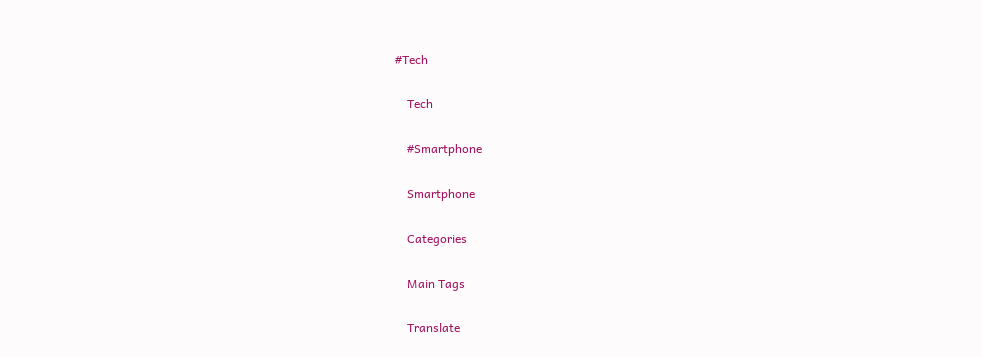#Tech

    Tech

    #Smartphone

    Smartphone

    Categories

    Main Tags

    Translate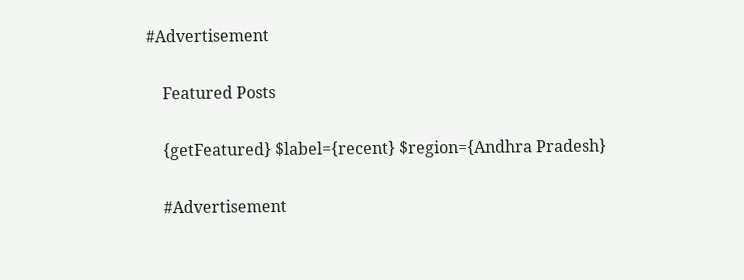#Advertisement

    Featured Posts

    {getFeatured} $label={recent} $region={Andhra Pradesh}

    #Advertisement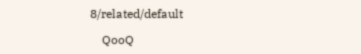8/related/default

    QooQ